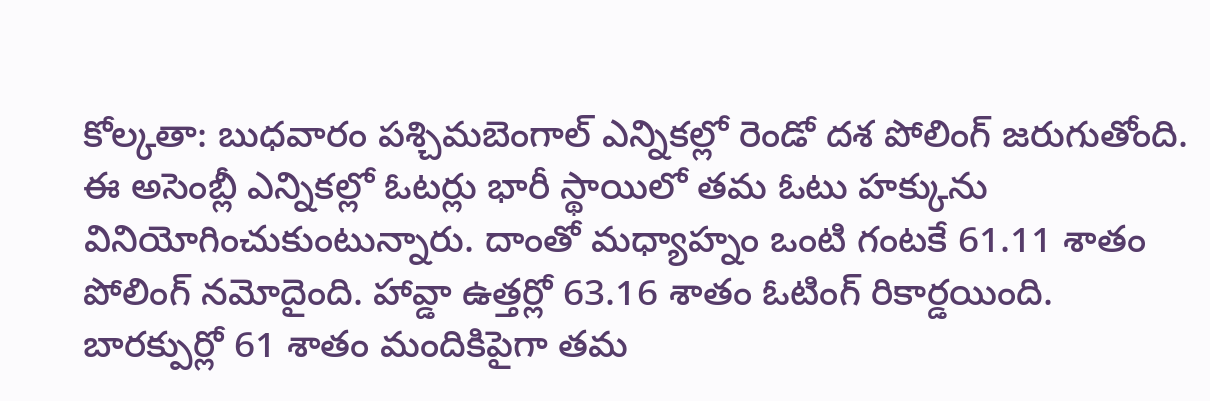కోల్కతా: బుధవారం పశ్చిమబెంగాల్ ఎన్నికల్లో రెండో దశ పోలింగ్ జరుగుతోంది. ఈ అసెంబ్లీ ఎన్నికల్లో ఓటర్లు భారీ స్థాయిలో తమ ఓటు హక్కును వినియోగించుకుంటున్నారు. దాంతో మధ్యాహ్నం ఒంటి గంటకే 61.11 శాతం పోలింగ్ నమోదైంది. హావ్డా ఉత్తర్లో 63.16 శాతం ఓటింగ్ రికార్డయింది. బారక్పుర్లో 61 శాతం మందికిపైగా తమ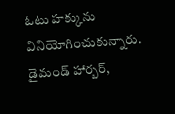ఓటు హక్కును వినియోగించుకున్నారు. డైమండ్ హార్బర్,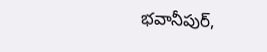భవానీపుర్,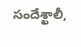సందేశ్ఖాలీ,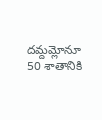దమ్దమ్లోనూ 50 శాతానికి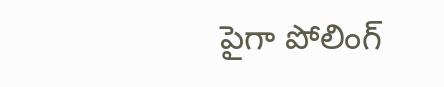పైగా పోలింగ్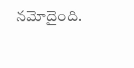నమోదైంది.